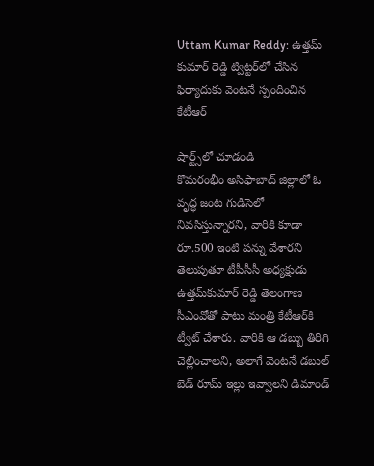Uttam Kumar Reddy: ఉత్తమ్‌ కుమార్‌ రెడ్డి ట్విట్టర్‌లో చేసిన ఫిర్యాదుకు వెంటనే స్పందించిన కేటీఆర్‌

షార్ట్స్‌లో చూడండి
కొమరంభీం అసిఫాబాద్‌ జిల్లాలో ఓ వృద్ధ జంట గుడిసెలో నివసిస్తున్నారని, వారికి కూడా రూ.500 ఇంటి పన్ను వేశారని తెలుపుతూ టీపీసీసీ అధ్యక్షుడు ఉత్తమ్‌కుమార్‌ రెడ్డి తెలంగాణ సీఎంవోతో పాటు మంత్రి కేటీఆర్‌కి ట్వీట్‌ చేశారు. వారికి ఆ డబ్బు తిరిగి చెల్లించాలని, అలాగే వెంటనే డబుల్‌ బెడ్‌ రూమ్‌ ఇల్లు ఇవ్వాలని డిమాండ్‌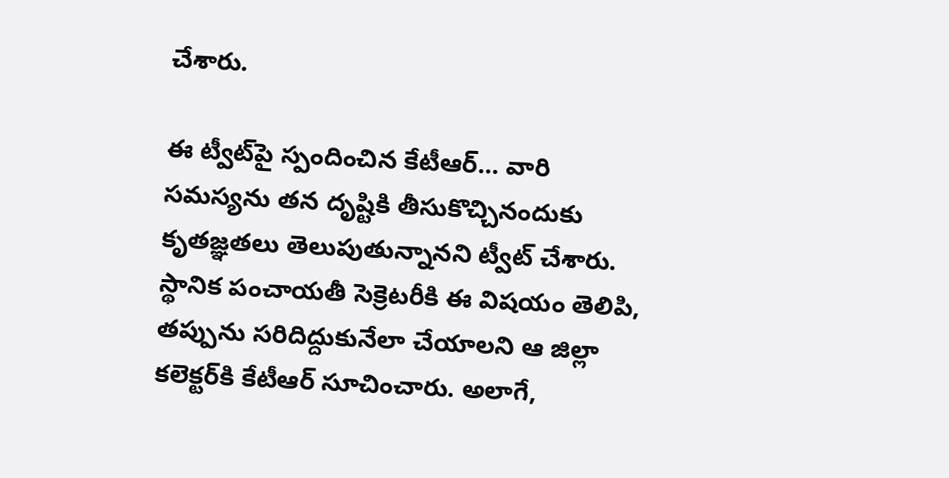చేశారు.

ఈ ట్వీట్‌పై స్పందించిన కేటీఆర్‌... వారి సమస్యను తన దృష్టికి తీసుకొచ్చినందుకు కృతజ్ఞతలు తెలుపుతున్నానని ట్వీట్‌ చేశారు. స్థానిక పంచాయతీ సెక్రెటరీకి ఈ విషయం తెలిపి, తప్పును సరిదిద్దుకునేలా చేయాలని ఆ జిల్లా కలెక్టర్‌కి కేటీఆర్ సూచించారు. అలాగే,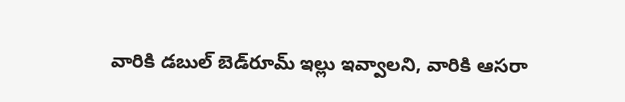వారికి డబుల్‌ బెడ్‌రూమ్‌ ఇల్లు ఇవ్వాలని, వారికి ఆసరా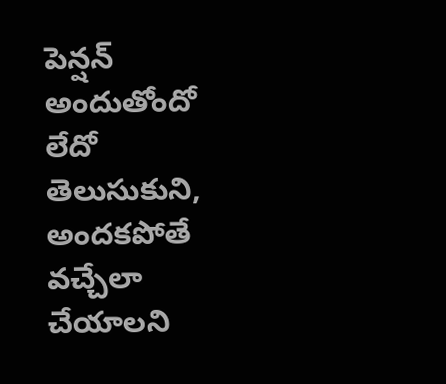పెన్షన్‌ అందుతోందో లేదో తెలుసుకుని, అందకపోతే వచ్చేలా చేయాలని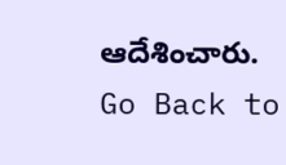ఆదేశించారు.
Go Back to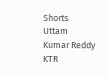Shorts
Uttam Kumar Reddy
KTR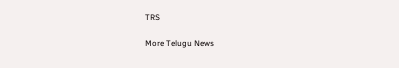TRS

More Telugu News